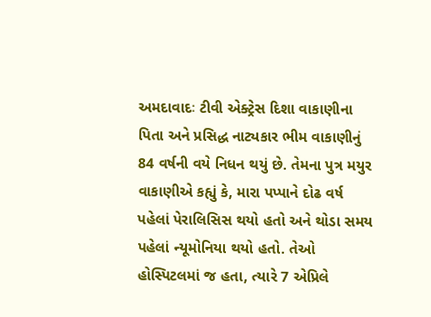અમદાવાદઃ ટીવી એક્ટ્રેસ દિશા વાકાણીના પિતા અને પ્રસિદ્ધ નાટ્યકાર ભીમ વાકાણીનું 84 વર્ષની વયે નિધન થયું છે. તેમના પુત્ર મયુર વાકાણીએ કહ્યું કે, મારા પપ્પાને દોઢ વર્ષ પહેલાં પેરાલિસિસ થયો હતો અને થોડા સમય પહેલાં ન્યૂમોનિયા થયો હતો. તેઓ હોસ્પિટલમાં જ હતા, ત્યારે 7 એપ્રિલે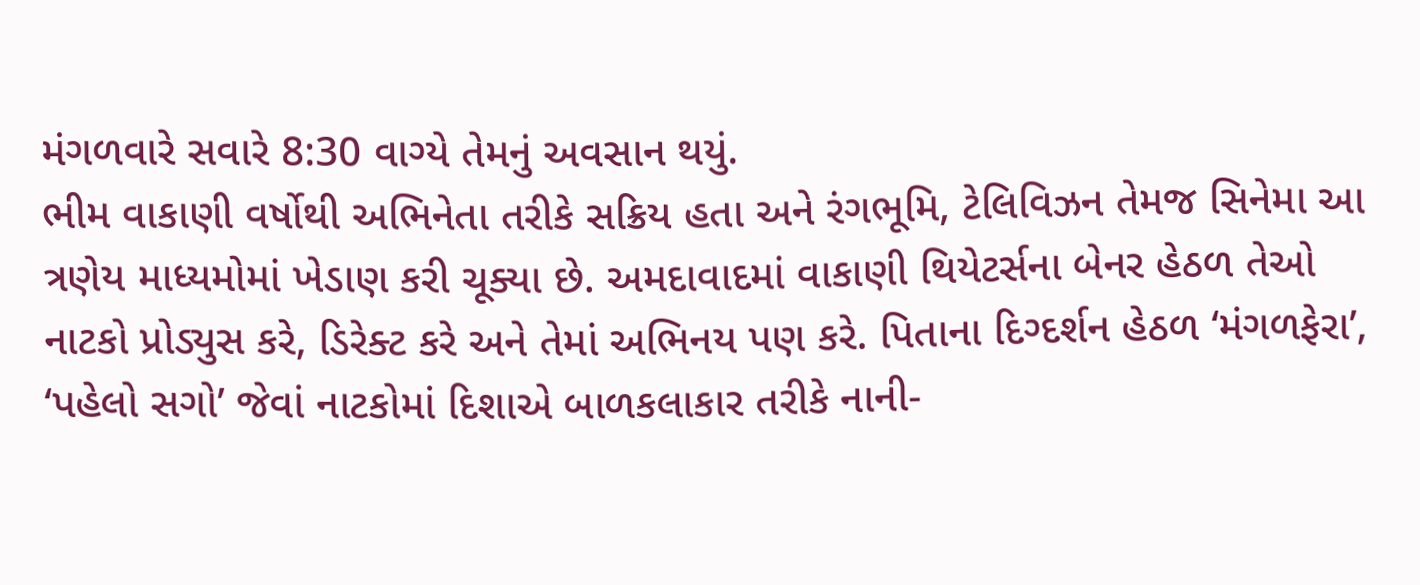મંગળવારે સવારે 8:30 વાગ્યે તેમનું અવસાન થયું.
ભીમ વાકાણી વર્ષોથી અભિનેતા તરીકે સક્રિય હતા અને રંગભૂમિ, ટેલિવિઝન તેમજ સિનેમા આ ત્રણેય માધ્યમોમાં ખેડાણ કરી ચૂક્યા છે. અમદાવાદમાં વાકાણી થિયેટર્સના બેનર હેઠળ તેઓ નાટકો પ્રોડ્યુસ કરે, ડિરેક્ટ કરે અને તેમાં અભિનય પણ કરે. પિતાના દિગ્દર્શન હેઠળ ‘મંગળફેરા’, ‘પહેલો સગો’ જેવાં નાટકોમાં દિશાએ બાળકલાકાર તરીકે નાની-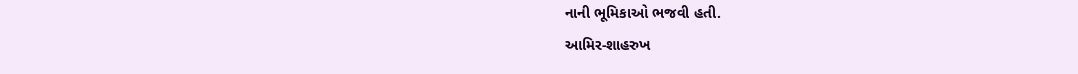નાની ભૂમિકાઓ ભજવી હતી.
આમિર-શાહરુખ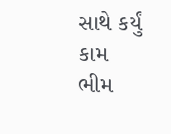સાથે કર્યું કામ
ભીમ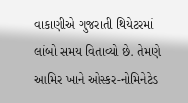વાકાણીએ ગુજરાતી થિયેટરમાં લાંબો સમય વિતાવ્યો છે. તેમણે આમિર ખાને ઓસ્કર-નોમિનેટેડ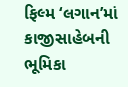ફિલ્મ ‘લગાન’માં કાજીસાહેબની ભૂમિકા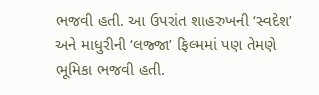ભજવી હતી. આ ઉપરાંત શાહરુખની ‘સ્વદેશ’ અને માધુરીની ‘લજ્જા’ ફિલ્મમાં પણ તેમણે ભૂમિકા ભજવી હતી.